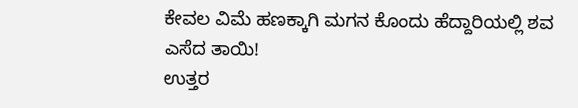ಕೇವಲ ವಿಮೆ ಹಣಕ್ಕಾಗಿ ಮಗನ ಕೊಂದು ಹೆದ್ದಾರಿಯಲ್ಲಿ ಶವ ಎಸೆದ ತಾಯಿ!
ಉತ್ತರ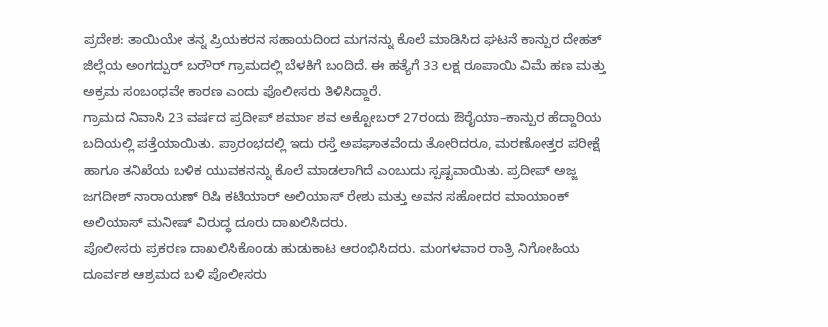ಪ್ರದೇಶ: ತಾಯಿಯೇ ತನ್ನ ಪ್ರಿಯಕರನ ಸಹಾಯದಿಂದ ಮಗನನ್ನು ಕೊಲೆ ಮಾಡಿಸಿದ ಘಟನೆ ಕಾನ್ಪುರ ದೇಹತ್ ಜಿಲ್ಲೆಯ ಅಂಗದ್ಪುರ್ ಬರೌರ್ ಗ್ರಾಮದಲ್ಲಿ ಬೆಳಕಿಗೆ ಬಂದಿದೆ. ಈ ಹತ್ಯೆಗೆ 33 ಲಕ್ಷ ರೂಪಾಯಿ ವಿಮೆ ಹಣ ಮತ್ತು ಅಕ್ರಮ ಸಂಬಂಧವೇ ಕಾರಣ ಎಂದು ಪೊಲೀಸರು ತಿಳಿಸಿದ್ದಾರೆ.
ಗ್ರಾಮದ ನಿವಾಸಿ 23 ವರ್ಷದ ಪ್ರದೀಪ್ ಶರ್ಮಾ ಶವ ಅಕ್ಟೋಬರ್ 27ರಂದು ಔರೈಯಾ–ಕಾನ್ಪುರ ಹೆದ್ದಾರಿಯ ಬದಿಯಲ್ಲಿ ಪತ್ತೆಯಾಯಿತು. ಪ್ರಾರಂಭದಲ್ಲಿ ಇದು ರಸ್ತೆ ಅಪಘಾತವೆಂದು ತೋರಿದರೂ, ಮರಣೋತ್ತರ ಪರೀಕ್ಷೆ ಹಾಗೂ ತನಿಖೆಯ ಬಳಿಕ ಯುವಕನನ್ನು ಕೊಲೆ ಮಾಡಲಾಗಿದೆ ಎಂಬುದು ಸ್ಪಷ್ಟವಾಯಿತು. ಪ್ರದೀಪ್ ಅಜ್ಜ ಜಗದೀಶ್ ನಾರಾಯಣ್ ರಿಷಿ ಕಟಿಯಾರ್ ಅಲಿಯಾಸ್ ರೇಶು ಮತ್ತು ಅವನ ಸಹೋದರ ಮಾಯಾಂಕ್ ಅಲಿಯಾಸ್ ಮನೀಷ್ ವಿರುದ್ಧ ದೂರು ದಾಖಲಿಸಿದರು.
ಪೊಲೀಸರು ಪ್ರಕರಣ ದಾಖಲಿಸಿಕೊಂಡು ಹುಡುಕಾಟ ಆರಂಭಿಸಿದರು. ಮಂಗಳವಾರ ರಾತ್ರಿ ನಿಗೋಹಿಯ ದೂರ್ವಶ ಆಶ್ರಮದ ಬಳಿ ಪೊಲೀಸರು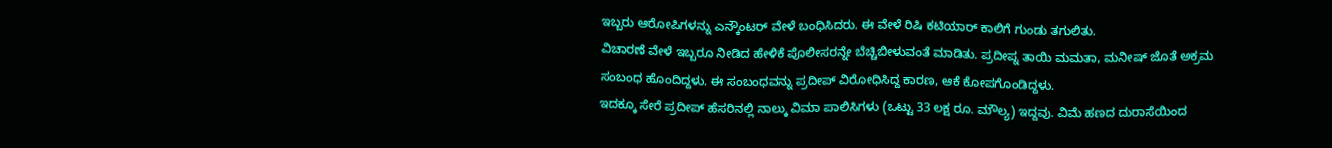ಇಬ್ಬರು ಆರೋಪಿಗಳನ್ನು ಎನ್ಕೌಂಟರ್ ವೇಳೆ ಬಂಧಿಸಿದರು. ಈ ವೇಳೆ ರಿಷಿ ಕಟಿಯಾರ್ ಕಾಲಿಗೆ ಗುಂಡು ತಗುಲಿತು.
ವಿಚಾರಣೆ ವೇಳೆ ಇಬ್ಬರೂ ನೀಡಿದ ಹೇಳಿಕೆ ಪೊಲೀಸರನ್ನೇ ಬೆಚ್ಚಿಬೀಳುವಂತೆ ಮಾಡಿತು. ಪ್ರದೀಪ್ನ ತಾಯಿ ಮಮತಾ, ಮನೀಷ್ ಜೊತೆ ಅಕ್ರಮ ಸಂಬಂಧ ಹೊಂದಿದ್ದಳು. ಈ ಸಂಬಂಧವನ್ನು ಪ್ರದೀಪ್ ವಿರೋಧಿಸಿದ್ದ ಕಾರಣ, ಆಕೆ ಕೋಪಗೊಂಡಿದ್ದಳು.
ಇದಕ್ಕೂ ಸೇರೆ ಪ್ರದೀಪ್ ಹೆಸರಿನಲ್ಲಿ ನಾಲ್ಕು ವಿಮಾ ಪಾಲಿಸಿಗಳು (ಒಟ್ಟು 33 ಲಕ್ಷ ರೂ. ಮೌಲ್ಯ) ಇದ್ದವು. ವಿಮೆ ಹಣದ ದುರಾಸೆಯಿಂದ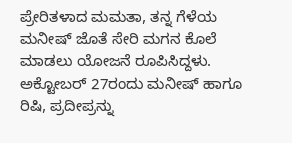ಪ್ರೇರಿತಳಾದ ಮಮತಾ, ತನ್ನ ಗೆಳೆಯ ಮನೀಷ್ ಜೊತೆ ಸೇರಿ ಮಗನ ಕೊಲೆ ಮಾಡಲು ಯೋಜನೆ ರೂಪಿಸಿದ್ದಳು. ಅಕ್ಟೋಬರ್ 27ರಂದು ಮನೀಷ್ ಹಾಗೂ ರಿಷಿ, ಪ್ರದೀಪ್ರನ್ನು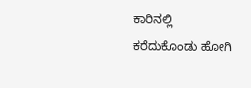ಕಾರಿನಲ್ಲಿ ಕರೆದುಕೊಂಡು ಹೋಗಿ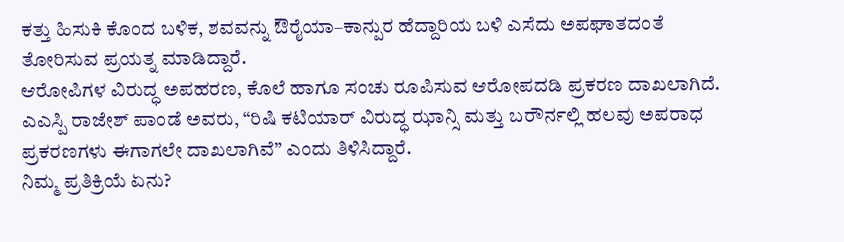ಕತ್ತು ಹಿಸುಕಿ ಕೊಂದ ಬಳಿಕ, ಶವವನ್ನು ಔರೈಯಾ–ಕಾನ್ಪುರ ಹೆದ್ದಾರಿಯ ಬಳಿ ಎಸೆದು ಅಪಘಾತದಂತೆ ತೋರಿಸುವ ಪ್ರಯತ್ನ ಮಾಡಿದ್ದಾರೆ.
ಆರೋಪಿಗಳ ವಿರುದ್ಧ ಅಪಹರಣ, ಕೊಲೆ ಹಾಗೂ ಸಂಚು ರೂಪಿಸುವ ಆರೋಪದಡಿ ಪ್ರಕರಣ ದಾಖಲಾಗಿದೆ. ಎಎಸ್ಪಿ ರಾಜೇಶ್ ಪಾಂಡೆ ಅವರು, “ರಿಷಿ ಕಟಿಯಾರ್ ವಿರುದ್ಧ ಝಾನ್ಸಿ ಮತ್ತು ಬರೌರ್ನಲ್ಲಿ ಹಲವು ಅಪರಾಧ ಪ್ರಕರಣಗಳು ಈಗಾಗಲೇ ದಾಖಲಾಗಿವೆ” ಎಂದು ತಿಳಿಸಿದ್ದಾರೆ.
ನಿಮ್ಮ ಪ್ರತಿಕ್ರಿಯೆ ಏನು?